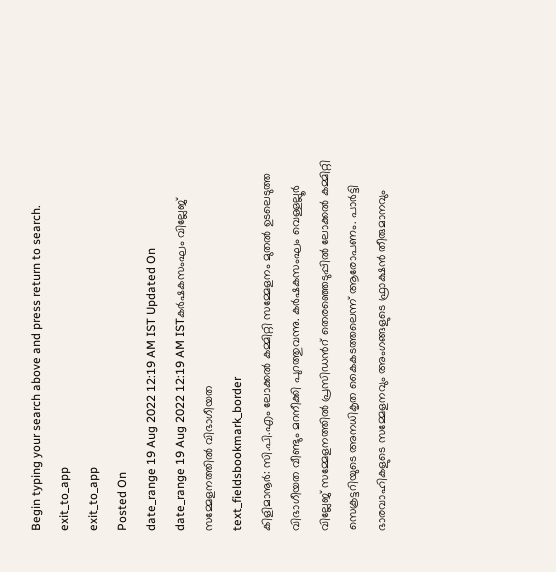Begin typing your search above and press return to search.
exit_to_app
exit_to_app
Posted On
date_range 19 Aug 2022 12:19 AM IST Updated On
date_range 19 Aug 2022 12:19 AM ISTകർഷകസംഘം വില്ലേജ് സമ്മേളനത്തിൽ വിഭാഗീയത
text_fieldsbookmark_border
കിളിമാനൂർ: സി.പി.എം ലോക്കൽ കമ്മിറ്റി സമ്മേളനം മുതൽ ഉടലെടുത്ത വിഭാഗീയത വീണ്ടും മറനീക്കി പുറത്തുവന്നു. കർഷകസംഘം വെള്ളല്ലൂർ വില്ലേജ് സമ്മേളനത്തിൽ പ്രസിഡൻറ് തെരഞ്ഞെടുപ്പിൽ ലോക്കൽ കമ്മിറ്റി സെക്രട്ടറിയുടെ അനധികൃത കൈകടത്തലെന്ന് ആരോപണം. പാർട്ടി ഭാരവാഹികളുടെ സമ്മേളനവും അംഗങ്ങളുടെ ഫ്രാക്ഷൻ തീരുമാനവും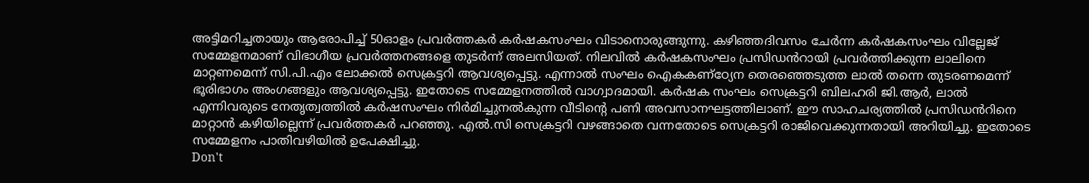അട്ടിമറിച്ചതായും ആരോപിച്ച് 50ഓളം പ്രവർത്തകർ കർഷകസംഘം വിടാനൊരുങ്ങുന്നു. കഴിഞ്ഞദിവസം ചേർന്ന കർഷകസംഘം വില്ലേജ് സമ്മേളനമാണ് വിഭാഗീയ പ്രവർത്തനങ്ങളെ തുടർന്ന് അലസിയത്. നിലവിൽ കർഷകസംഘം പ്രസിഡൻറായി പ്രവർത്തിക്കുന്ന ലാലിനെ മാറ്റണമെന്ന് സി.പി.എം ലോക്കൽ സെക്രട്ടറി ആവശ്യപ്പെട്ടു. എന്നാൽ സംഘം ഐകകണ്ഠ്യേന തെരഞ്ഞെടുത്ത ലാൽ തന്നെ തുടരണമെന്ന് ഭൂരിഭാഗം അംഗങ്ങളും ആവശ്യപ്പെട്ടു. ഇതോടെ സമ്മേളനത്തിൽ വാഗ്വാദമായി. കർഷക സംഘം സെക്രട്ടറി ബിലഹരി ജി.ആർ, ലാൽ എന്നിവരുടെ നേതൃത്വത്തിൽ കർഷസംഘം നിർമിച്ചുനൽകുന്ന വീടിന്റെ പണി അവസാനഘട്ടത്തിലാണ്. ഈ സാഹചര്യത്തിൽ പ്രസിഡൻറിനെ മാറ്റാൻ കഴിയില്ലെന്ന് പ്രവർത്തകർ പറഞ്ഞു. എൽ.സി സെക്രട്ടറി വഴങ്ങാതെ വന്നതോടെ സെക്രട്ടറി രാജിവെക്കുന്നതായി അറിയിച്ചു. ഇതോടെ സമ്മേളനം പാതിവഴിയിൽ ഉപേക്ഷിച്ചു.
Don't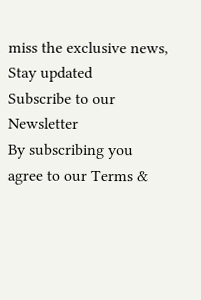miss the exclusive news, Stay updated
Subscribe to our Newsletter
By subscribing you agree to our Terms &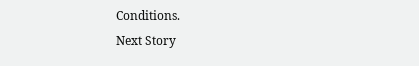Conditions.
Next Story